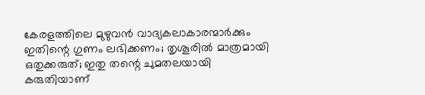കേരളത്തിലെ മുഴുവൻ വാദ്യകലാകാരന്മാർക്കും ഇതിന്റെ ഗുണം ലഭിക്കണം; തൃശൂരിൽ മാത്രമായി ഒതുക്കരുത്; ഇതു തന്റെ ചുമതലയായി കരുതിയാണ്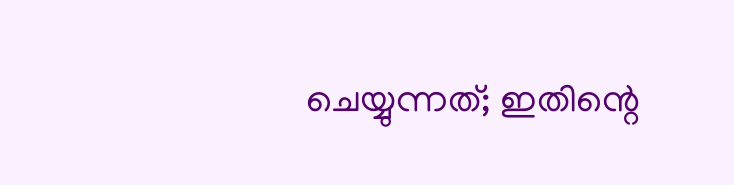ചെയ്യുന്നത്; ഇതിന്റെ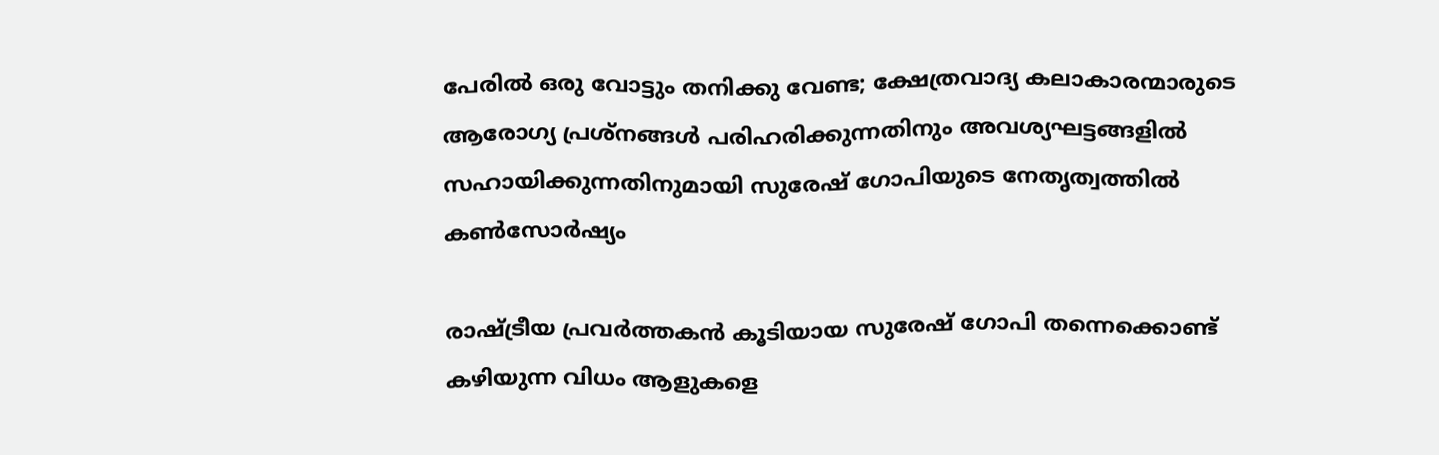പേരിൽ ഒരു വോട്ടും തനിക്കു വേണ്ട; ക്ഷേത്രവാദ്യ കലാകാരന്മാരുടെ ആരോഗ്യ പ്രശ്നങ്ങൾ പരിഹരിക്കുന്നതിനും അവശ്യഘട്ടങ്ങളിൽ സഹായിക്കുന്നതിനുമായി സുരേഷ് ഗോപിയുടെ നേതൃത്വത്തിൽ കൺസോർഷ്യം

രാഷ്ട്രീയ പ്രവർത്തകൻ കൂടിയായ സുരേഷ് ഗോപി തന്നെക്കൊണ്ട് കഴിയുന്ന വിധം ആളുകളെ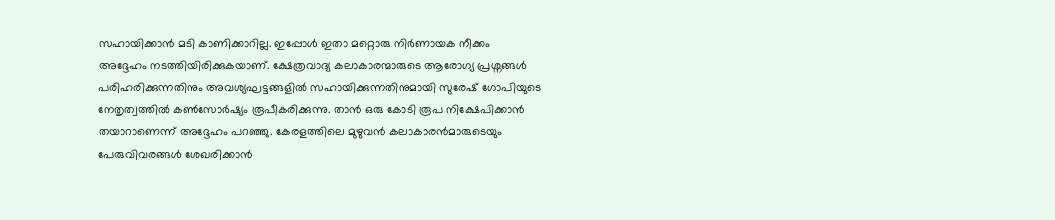സഹായിക്കാൻ മടി കാണിക്കാറില്ല. ഇപ്പോൾ ഇതാ മറ്റൊരു നിർണായക നീക്കം അദ്ദേഹം നടത്തിയിരിക്കുകയാണ്. ക്ഷേത്രവാദ്യ കലാകാരന്മാരുടെ ആരോഗ്യ പ്രശ്നങ്ങൾ പരിഹരിക്കുന്നതിനും അവശ്യഘട്ടങ്ങളിൽ സഹായിക്കുന്നതിനുമായി സുരേഷ് ഗോപിയുടെ നേതൃത്വത്തിൽ കൺസോർഷ്യം രൂപീകരിക്കുന്നു. താൻ ഒരു കോടി രൂപ നിക്ഷേപിക്കാൻ തയാറാണെന്ന് അദ്ദേഹം പറഞ്ഞു. കേരളത്തിലെ മുഴുവൻ കലാകാരൻമാരുടെയും പേരുവിവരങ്ങൾ ശേഖരിക്കാൻ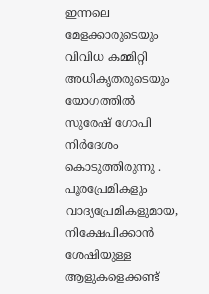ഇന്നലെ മേളക്കാരുടെയും വിവിധ കമ്മിറ്റി അധികൃതരുടെയും യോഗത്തിൽ സുരേഷ് ഗോപി നിർദേശം കൊടുത്തിരുന്നു .
പൂരപ്രേമികളും വാദ്യപ്രേമികളുമായ, നിക്ഷേപിക്കാൻ ശേഷിയുള്ള ആളുകളെക്കണ്ട്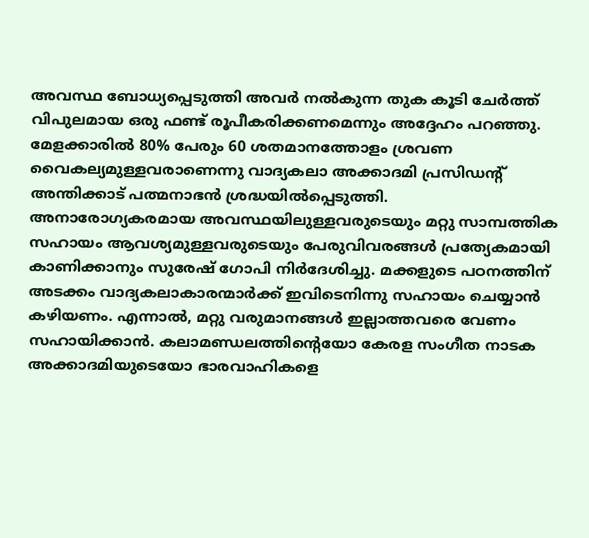അവസ്ഥ ബോധ്യപ്പെടുത്തി അവർ നൽകുന്ന തുക കൂടി ചേർത്ത് വിപുലമായ ഒരു ഫണ്ട് രൂപീകരിക്കണമെന്നും അദ്ദേഹം പറഞ്ഞു. മേളക്കാരിൽ 80% പേരും 60 ശതമാനത്തോളം ശ്രവണ വൈകല്യമുള്ളവരാണെന്നു വാദ്യകലാ അക്കാദമി പ്രസിഡന്റ് അന്തിക്കാട് പത്മനാഭൻ ശ്രദ്ധയിൽപ്പെടുത്തി.
അനാരോഗ്യകരമായ അവസ്ഥയിലുള്ളവരുടെയും മറ്റു സാമ്പത്തിക സഹായം ആവശ്യമുള്ളവരുടെയും പേരുവിവരങ്ങൾ പ്രത്യേകമായി കാണിക്കാനും സുരേഷ് ഗോപി നിർദേശിച്ചു. മക്കളുടെ പഠനത്തിന് അടക്കം വാദ്യകലാകാരന്മാർക്ക് ഇവിടെനിന്നു സഹായം ചെയ്യാൻ കഴിയണം. എന്നാൽ, മറ്റു വരുമാനങ്ങൾ ഇല്ലാത്തവരെ വേണം സഹായിക്കാൻ. കലാമണ്ഡലത്തിന്റെയോ കേരള സംഗീത നാടക അക്കാദമിയുടെയോ ഭാരവാഹികളെ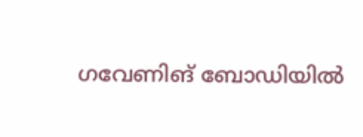ഗവേണിങ് ബോഡിയിൽ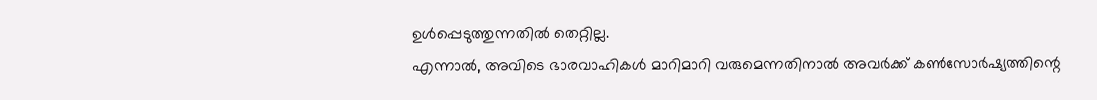ഉൾപ്പെടുത്തുന്നതിൽ തെറ്റില്ല.
എന്നാൽ, അവിടെ ഭാരവാഹികൾ മാറിമാറി വരുമെന്നതിനാൽ അവർക്ക് കൺസോർഷ്യത്തിന്റെ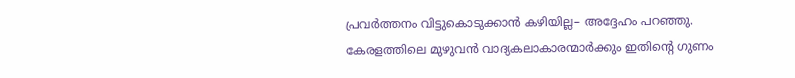പ്രവർത്തനം വിട്ടുകൊടുക്കാൻ കഴിയില്ല– അദ്ദേഹം പറഞ്ഞു. കേരളത്തിലെ മുഴുവൻ വാദ്യകലാകാരന്മാർക്കും ഇതിന്റെ ഗുണം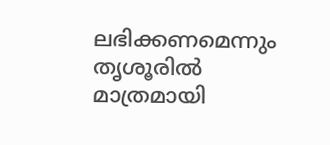ലഭിക്കണമെന്നും തൃശൂരിൽ മാത്രമായി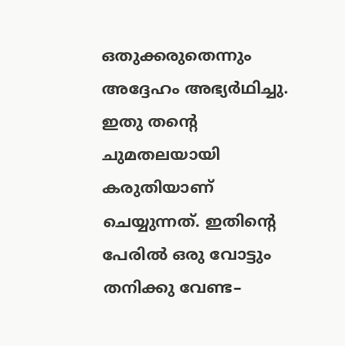ഒതുക്കരുതെന്നും അദ്ദേഹം അഭ്യർഥിച്ചു. ഇതു തന്റെ ചുമതലയായി കരുതിയാണ് ചെയ്യുന്നത്. ഇതിന്റെ പേരിൽ ഒരു വോട്ടും തനിക്കു വേണ്ട–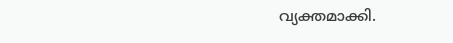വ്യക്തമാക്കി.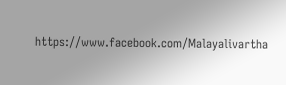https://www.facebook.com/Malayalivartha